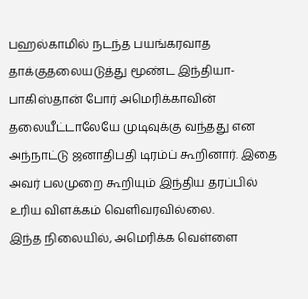பஹல்காமில் நடந்த பயங்கரவாத தாக்குதலையடுத்து மூண்ட இந்தியா-பாகிஸ்தான் போர் அமெரிக்காவின் தலையீட்டாலேயே முடிவுக்கு வந்தது என அந்நாட்டு ஜனாதிபதி டிரம்ப் கூறினார். இதை அவர் பலமுறை கூறியும் இந்திய தரப்பில் உரிய விளக்கம் வெளிவரவில்லை.
இந்த நிலையில், அமெரிக்க வெள்ளை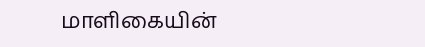மாளிகையின்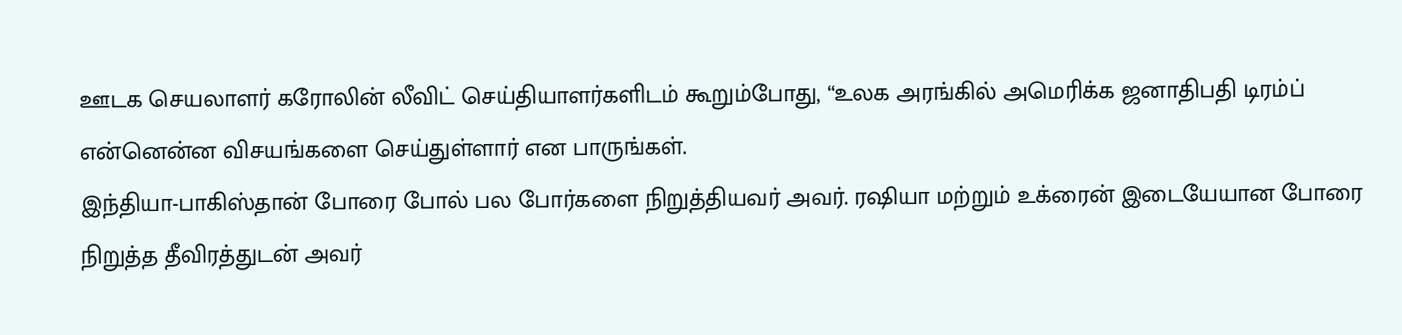ஊடக செயலாளர் கரோலின் லீவிட் செய்தியாளர்களிடம் கூறும்போது, “உலக அரங்கில் அமெரிக்க ஜனாதிபதி டிரம்ப் என்னென்ன விசயங்களை செய்துள்ளார் என பாருங்கள்.
இந்தியா-பாகிஸ்தான் போரை போல் பல போர்களை நிறுத்தியவர் அவர். ரஷியா மற்றும் உக்ரைன் இடையேயான போரை நிறுத்த தீவிரத்துடன் அவர்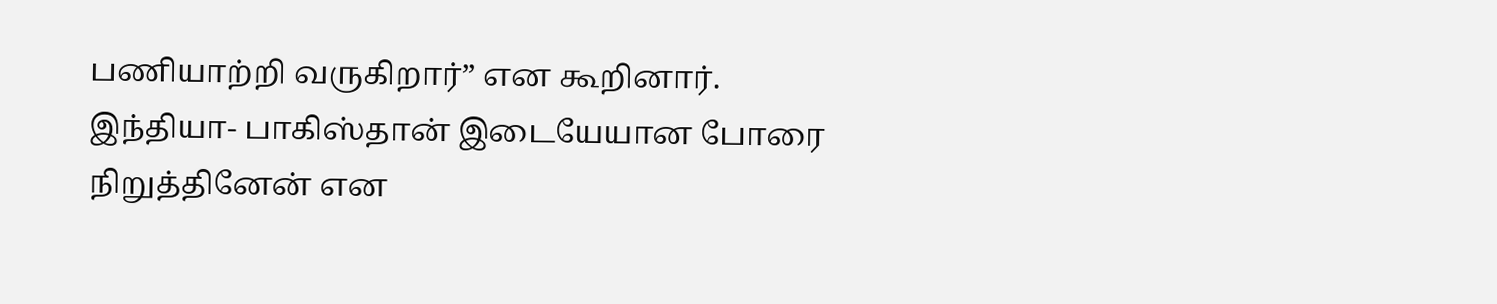பணியாற்றி வருகிறார்” என கூறினார்.
இந்தியா- பாகிஸ்தான் இடையேயான போரை நிறுத்தினேன் என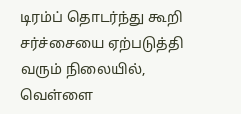டிரம்ப் தொடர்ந்து கூறி சர்ச்சையை ஏற்படுத்தி வரும் நிலையில், வெள்ளை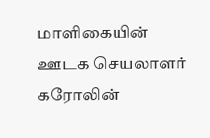மாளிகையின் ஊடக செயலாளர் கரோலின்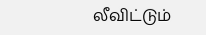லீவிட்டும்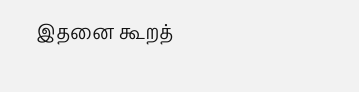இதனை கூறத்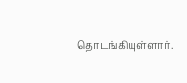தொடங்கியுள்ளார்.